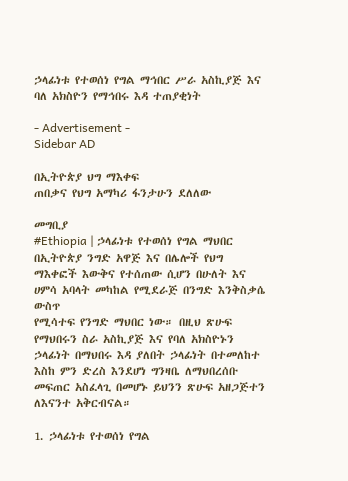ኃላፊነቱ የተወሰነ የግል ማኅበር ሥራ አስኪያጅ እና ባለ አክስዮን የማኅበሩ እዳ ተጠያቂነት

- Advertisement -
Sidebar AD

በኢትዮጵያ ህግ ማእቀፍ
ጠበቃና የህግ አማካሪ ፋንታሁን ደለለው

መግቢያ
#Ethiopia | ኃላፊነቱ የተወሰነ የግል ማህበር በኢትዮጵያ ንግድ አዋጅ እና በሌሎች የህግ ማእቀፎች እውቅና የተሰጠው ሲሆን በሁለት እና ሀምሳ አባላት መካከል የሚደራጅ በንግድ እንቅስቃሴ ውስጥ
የሚሳተፍ የንግድ ማህበር ነው። በዚህ ጽሁፍ የማህበሩን ስራ አስኪያጅ እና የባለ አክስዮኑን ኃላፊነት በማህበሩ እዳ ያለበት ኃላፊነት በተመለከተ እስከ ምን ድረስ እንደሆነ ግንዛቤ ለማህበረሰቡ መፍጠር አስፈላጊ በመሆኑ ይህንን ጽሁፍ አዘጋጅተን ለእናንተ አቅርብናል።

1. ኃላፊነቱ የተወሰነ የግል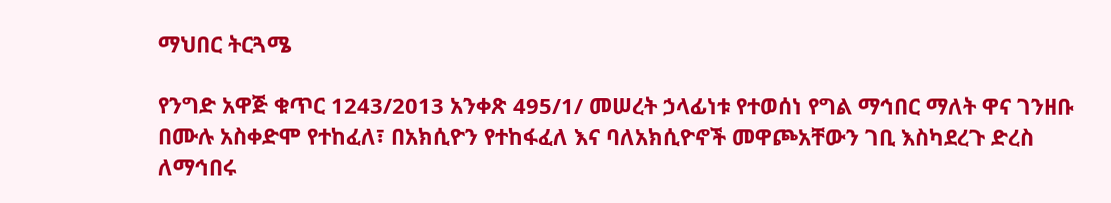ማህበር ትርጓሜ

የንግድ አዋጅ ቁጥር 1243/2013 አንቀጽ 495/1/ መሠረት ኃላፊነቱ የተወሰነ የግል ማኅበር ማለት ዋና ገንዘቡ በሙሉ አስቀድሞ የተከፈለ፣ በአክሲዮን የተከፋፈለ እና ባለአክሲዮኖች መዋጮአቸውን ገቢ እስካደረጉ ድረስ ለማኅበሩ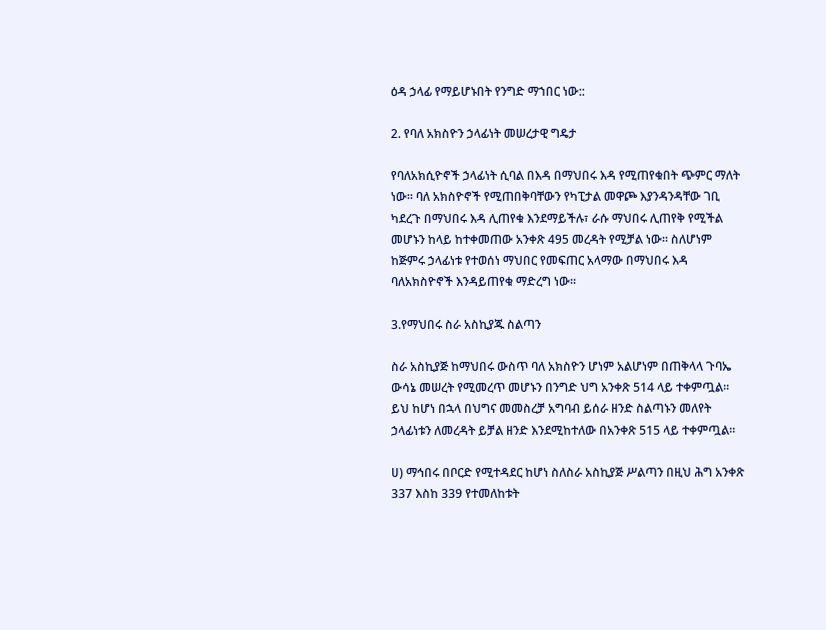ዕዳ ኃላፊ የማይሆኑበት የንግድ ማኀበር ነው::

2. የባለ አክስዮን ኃላፊነት መሠረታዊ ግዴታ

የባለአክሲዮኖች ኃላፊነት ሲባል በእዳ በማህበሩ እዳ የሚጠየቁበት ጭምር ማለት ነው። ባለ አክስዮኖች የሚጠበቅባቸውን የካፒታል መዋጮ እያንዳንዳቸው ገቢ ካደረጉ በማህበሩ እዳ ሊጠየቁ እንደማይችሉ፣ ራሱ ማህበሩ ሊጠየቅ የሚችል መሆኑን ከላይ ከተቀመጠው አንቀጽ 495 መረዳት የሚቻል ነው። ስለሆነም ከጅምሩ ኃላፊነቱ የተወሰነ ማህበር የመፍጠር አላማው በማህበሩ እዳ ባለአክስዮኖች እንዳይጠየቁ ማድረግ ነው።

3.የማህበሩ ስራ አስኪያጁ ስልጣን

ስራ አስኪያጅ ከማህበሩ ውስጥ ባለ አክስዮን ሆነም አልሆነም በጠቅላላ ጉባኤ ውሳኔ መሠረት የሚመረጥ መሆኑን በንግድ ህግ አንቀጽ 514 ላይ ተቀምጧል። ይህ ከሆነ በኋላ በህግና መመስረቻ አግባብ ይሰራ ዘንድ ስልጣኑን መለየት ኃላፊነቱን ለመረዳት ይቻል ዘንድ እንደሚከተለው በአንቀጽ 515 ላይ ተቀምጧል።

ሀ) ማኅበሩ በቦርድ የሚተዳደር ከሆነ ስለስራ አስኪያጅ ሥልጣን በዚህ ሕግ አንቀጽ 337 እስከ 339 የተመለከቱት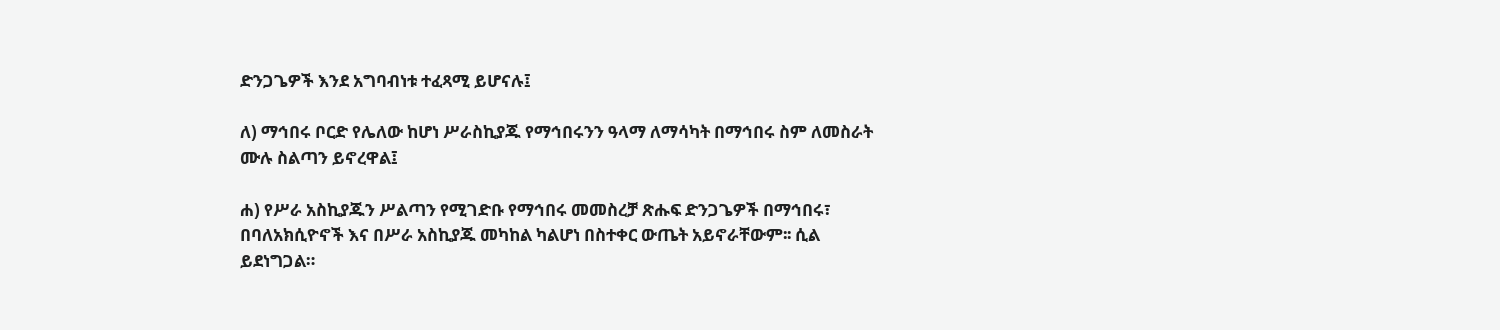ድንጋጌዎች እንደ አግባብነቱ ተፈጻሚ ይሆናሉ፤

ለ) ማኅበሩ ቦርድ የሌለው ከሆነ ሥራስኪያጁ የማኅበሩንን ዓላማ ለማሳካት በማኅበሩ ስም ለመስራት ሙሉ ስልጣን ይኖረዋል፤

ሐ) የሥራ አስኪያጁን ሥልጣን የሚገድቡ የማኅበሩ መመስረቻ ጽሑፍ ድንጋጌዎች በማኅበሩ፣ በባለአክሲዮኖች እና በሥራ አስኪያጁ መካከል ካልሆነ በስተቀር ውጤት አይኖራቸውም፡፡ ሲል ይደነግጋል።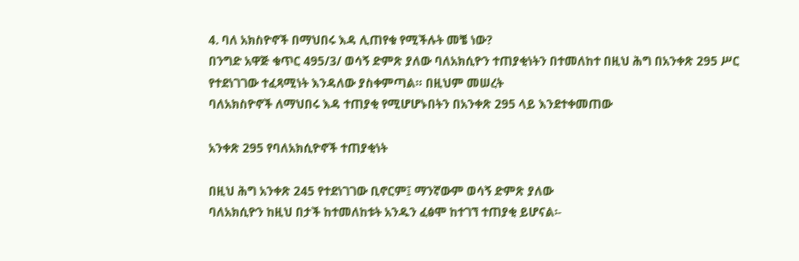4. ባለ አክስዮኖች በማህበሩ እዳ ሊጠየቁ የሚችሉት መቼ ነው?
በንግድ አዋጅ ቁጥር 495/3/ ወሳኝ ድምጽ ያለው ባለአክሲዮን ተጠያቂነትን በተመለከተ በዚህ ሕግ በአንቀጽ 295 ሥር የተደነገገው ተፈጻሚነት እንዳለው ያስቀምጣል። በዚህም መሠረት
ባለአክስዮኖች ለማህበሩ እዳ ተጠያቂ የሚሆሆኑበትን በአንቀጽ 295 ላይ እንደተቀመጠው

አንቀጽ 295 የባለአክሲዮኖች ተጠያቂነት

በዚህ ሕግ አንቀጽ 245 የተደነገገው ቢኖርም፤ ማንኛውም ወሳኝ ድምጽ ያለው
ባለአክሲዮን ከዚህ በታች ከተመለከቱት አንዱን ፈፅሞ ከተገኘ ተጠያቂ ይሆናል፡-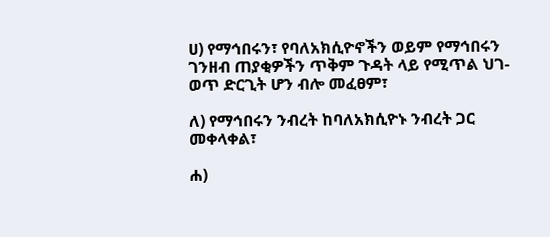ሀ) የማኅበሩን፣ የባለአክሲዮኖችን ወይም የማኅበሩን ገንዘብ ጠያቂዎችን ጥቅም ጉዳት ላይ የሚጥል ህገ-ወጥ ድርጊት ሆን ብሎ መፈፀም፣

ለ) የማኅበሩን ንብረት ከባለአክሲዮኑ ንብረት ጋር መቀላቀል፣

ሐ)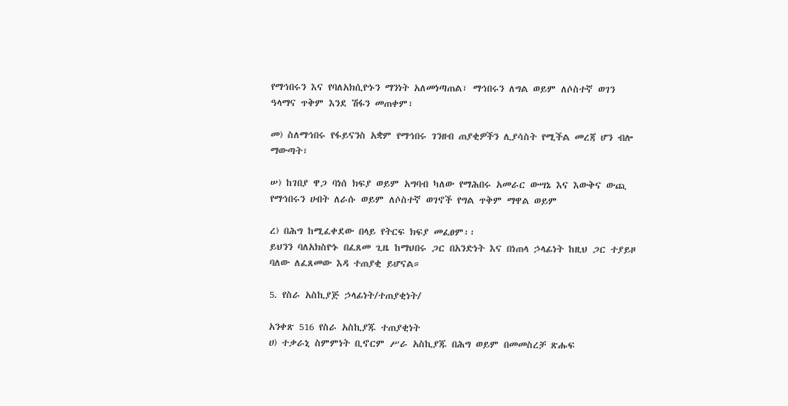የማኅበሩን እና የባለአክሲዮኑን ማንነት አለመነጣጠል፣ ማኅበሩን ለግል ወይም ለሶስተኛ ወገን ዓላማና ጥቅም እንደ ሽፋን መጠቀም፣

መ) ስለማኅበሩ የፋይናንስ አቋም የማኅበሩ ገንዘብ ጠያቂዎችን ሊያሳስት የሚችል መረጃ ሆን ብሎ ማውጣት፣

ሠ) ከገበያ ዋጋ ባነሰ ክፍያ ወይም አግባብ ካለው የማሕበሩ አመራር ውሣኔ እና እውቅና ውጪ የማኅበሩን ሀብት ለራሱ ወይም ለሶስተኛ ወገኖች የግል ጥቅም ማዋል ወይም

ረ) በሕግ ከሚፈቀደው በላይ የትርፍ ክፍያ መፈፀም፡፡
ይህንን ባለአክስዮኑ በፈጸመ ጊዜ ከማህበሩ ጋር በአንድነት እና በነጠላ ኃላፊነት ከዚህ ጋር ተያይዞ ባለው ለፈጸመው እዳ ተጠያቂ ይሆናል።

5. የስራ አስኪያጅ ኃላፊነት/ተጠያቂነት/

አንቀጽ 516 የስራ አስኪያጁ ተጠያቂነት
ሀ) ተቃራኒ ስምምነት ቢኖርም ሥራ አስኪያጁ በሕግ ወይም በመመስረቻ ጽሑፍ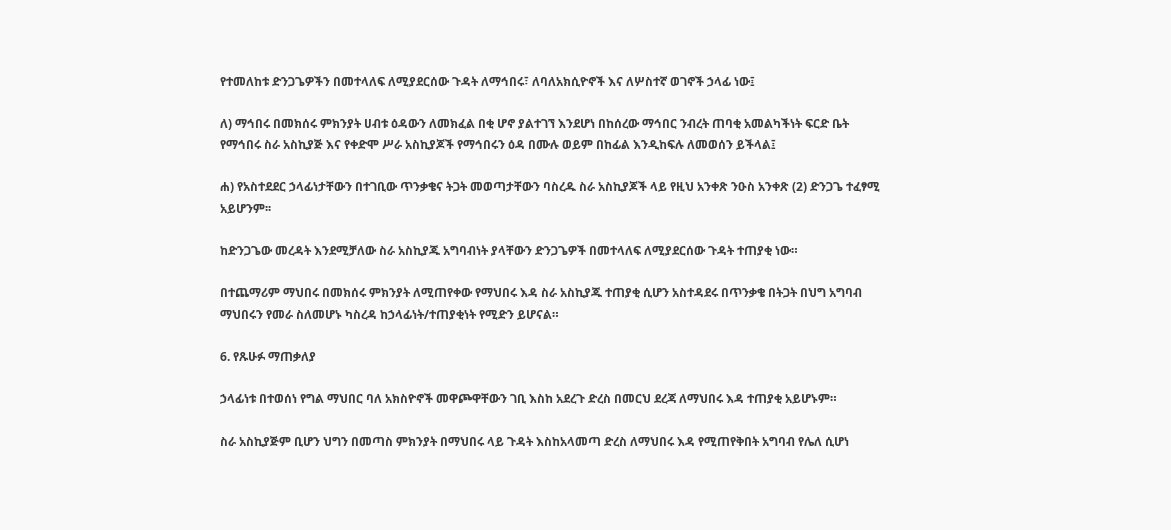የተመለከቱ ድንጋጌዎችን በመተላለፍ ለሚያደርሰው ጉዳት ለማኅበሩ፣ ለባለአክሲዮኖች እና ለሦስተኛ ወገኖች ኃላፊ ነው፤

ለ) ማኅበሩ በመክሰሩ ምክንያት ሀብቱ ዕዳውን ለመክፈል በቂ ሆኖ ያልተገኘ እንደሆነ በከሰረው ማኅበር ንብረት ጠባቂ አመልካችነት ፍርድ ቤት የማኅበሩ ስራ አስኪያጅ እና የቀድሞ ሥራ አስኪያጆች የማኅበሩን ዕዳ በሙሉ ወይም በከፊል እንዲከፍሉ ለመወሰን ይችላል፤

ሐ) የአስተደደር ኃላፊነታቸውን በተገቢው ጥንቃቄና ትጋት መወጣታቸውን ባስረዱ ስራ አስኪያጆች ላይ የዚህ አንቀጽ ንዑስ አንቀጽ (2) ድንጋጌ ተፈፃሚ አይሆንም፡፡

ከድንጋጌው መረዳት እንደሚቻለው ስራ አስኪያጁ አግባብነት ያላቸውን ድንጋጌዎች በመተላለፍ ለሚያደርሰው ጉዳት ተጠያቂ ነው።

በተጨማሪም ማህበሩ በመክሰሩ ምክንያት ለሚጠየቀው የማህበሩ እዳ ስራ አስኪያጁ ተጠያቂ ሲሆን አስተዳደሩ በጥንቃቄ በትጋት በህግ አግባብ ማህበሩን የመራ ስለመሆኑ ካስረዳ ከኃላፊነት/ተጠያቂነት የሚድን ይሆናል።

6. የጹሁፉ ማጠቃለያ

ኃላፊነቱ በተወሰነ የግል ማህበር ባለ አክስዮኖች መዋጮዋቸውን ገቢ እስከ አደረጉ ድረስ በመርህ ደረጃ ለማህበሩ እዳ ተጠያቂ አይሆኑም።

ስራ አስኪያጅም ቢሆን ህግን በመጣስ ምክንያት በማህበሩ ላይ ጉዳት እስከአላመጣ ድረስ ለማህበሩ እዳ የሚጠየቅበት አግባብ የሌለ ሲሆነ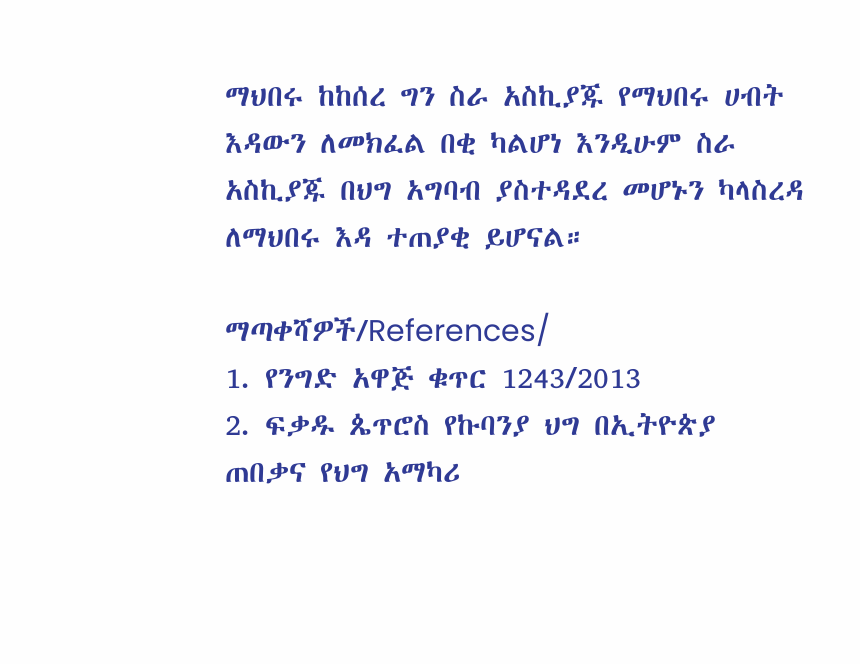ማህበሩ ከከሰረ ግን ስራ አስኪያጁ የማህበሩ ሀብት እዳውን ለመክፈል በቂ ካልሆነ እንዲሁም ስራ አስኪያጁ በህግ አግባብ ያስተዳደረ መሆኑን ካላስረዳ ለማህበሩ እዳ ተጠያቂ ይሆናል።

ማጣቀሻዎች/References/
1. የንግድ አዋጅ ቁጥር 1243/2013
2. ፍቃዱ ጴጥሮስ የኩባንያ ህግ በኢትዮጵያ
ጠበቃና የህግ አማካሪ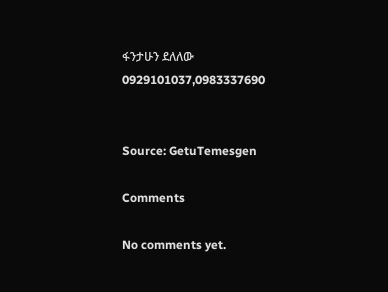ፋንታሁን ደለለው
0929101037,0983337690


Source: GetuTemesgen

Comments

No comments yet.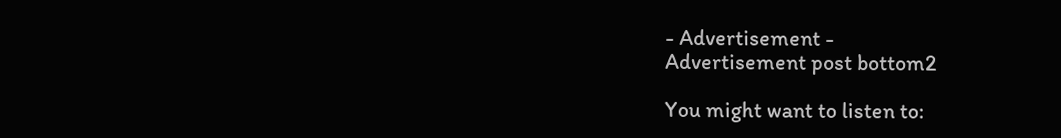- Advertisement -
Advertisement post bottom2

You might want to listen to: